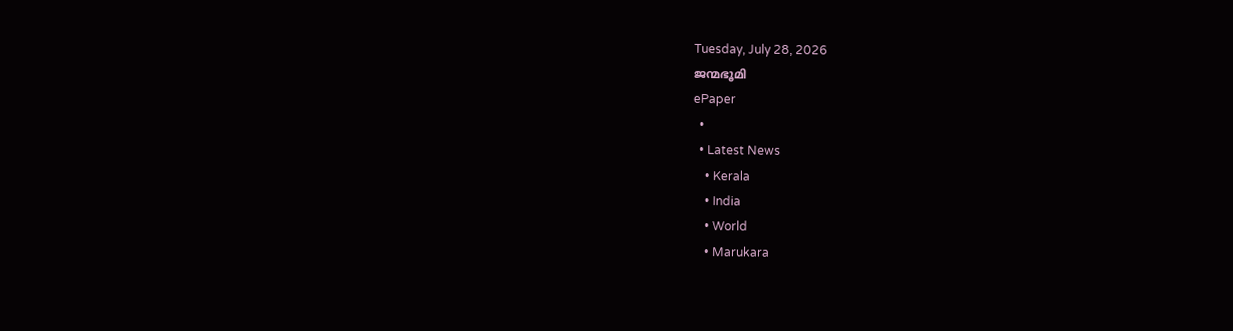Tuesday, July 28, 2026
ജന്മഭൂമി
ePaper
  •
  • Latest News
    • Kerala
    • India
    • World
    • Marukara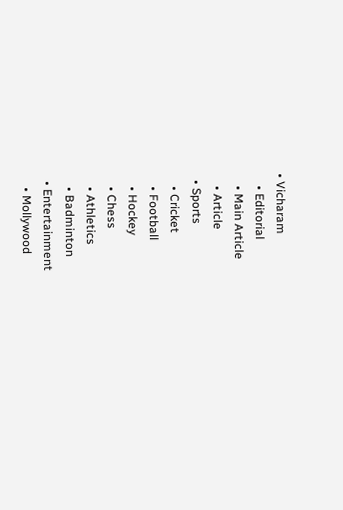• Vicharam
    • Editorial
    • Main Article
    • Article
  • Sports
    • Cricket
    • Football
    • Hockey
    • Chess
    • Athletics
    • Badminton
  • Entertainment
    • Mollywood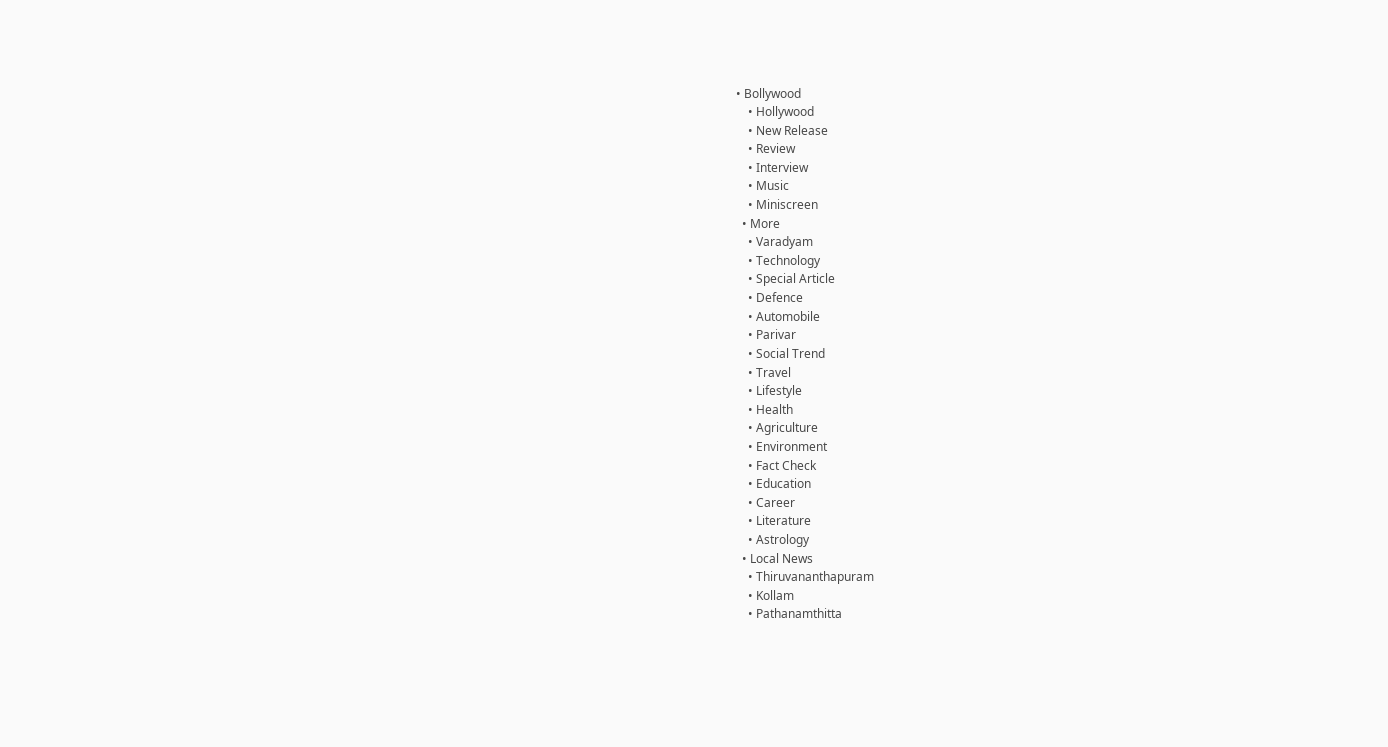• Bollywood
    • Hollywood
    • New Release
    • Review
    • Interview
    • Music
    • Miniscreen
  • More
    • Varadyam
    • Technology
    • Special Article
    • Defence
    • Automobile
    • Parivar
    • Social Trend
    • Travel
    • Lifestyle
    • Health
    • Agriculture
    • Environment
    • Fact Check
    • Education
    • Career
    • Literature
    • Astrology
  • Local News
    • Thiruvananthapuram
    • Kollam
    • Pathanamthitta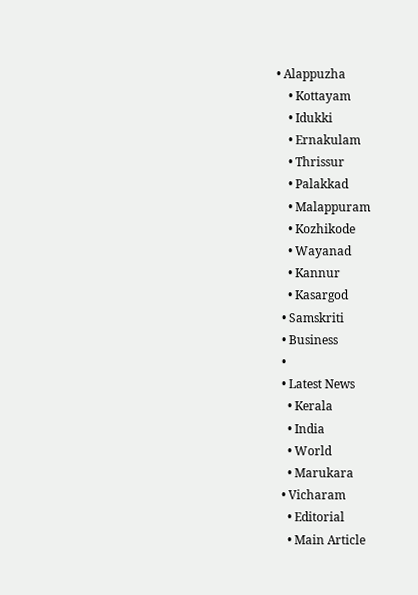• Alappuzha
    • Kottayam
    • Idukki
    • Ernakulam
    • Thrissur
    • Palakkad
    • Malappuram
    • Kozhikode
    • Wayanad
    • Kannur
    • Kasargod
  • Samskriti
  • Business
  •
  • Latest News
    • Kerala
    • India
    • World
    • Marukara
  • Vicharam
    • Editorial
    • Main Article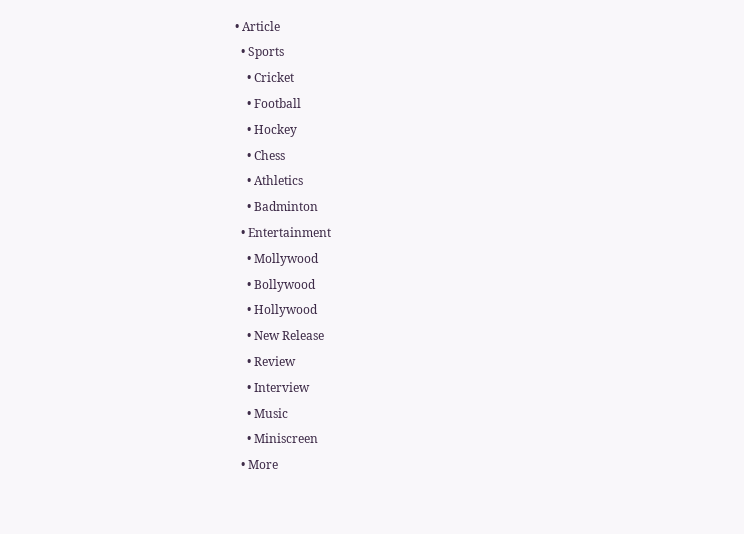• Article
  • Sports
    • Cricket
    • Football
    • Hockey
    • Chess
    • Athletics
    • Badminton
  • Entertainment
    • Mollywood
    • Bollywood
    • Hollywood
    • New Release
    • Review
    • Interview
    • Music
    • Miniscreen
  • More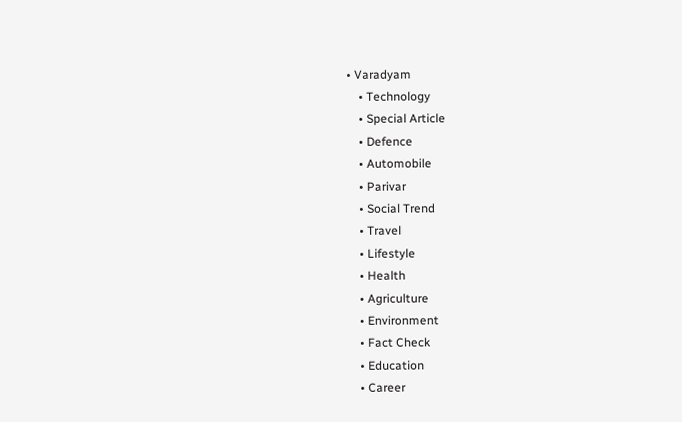• Varadyam
    • Technology
    • Special Article
    • Defence
    • Automobile
    • Parivar
    • Social Trend
    • Travel
    • Lifestyle
    • Health
    • Agriculture
    • Environment
    • Fact Check
    • Education
    • Career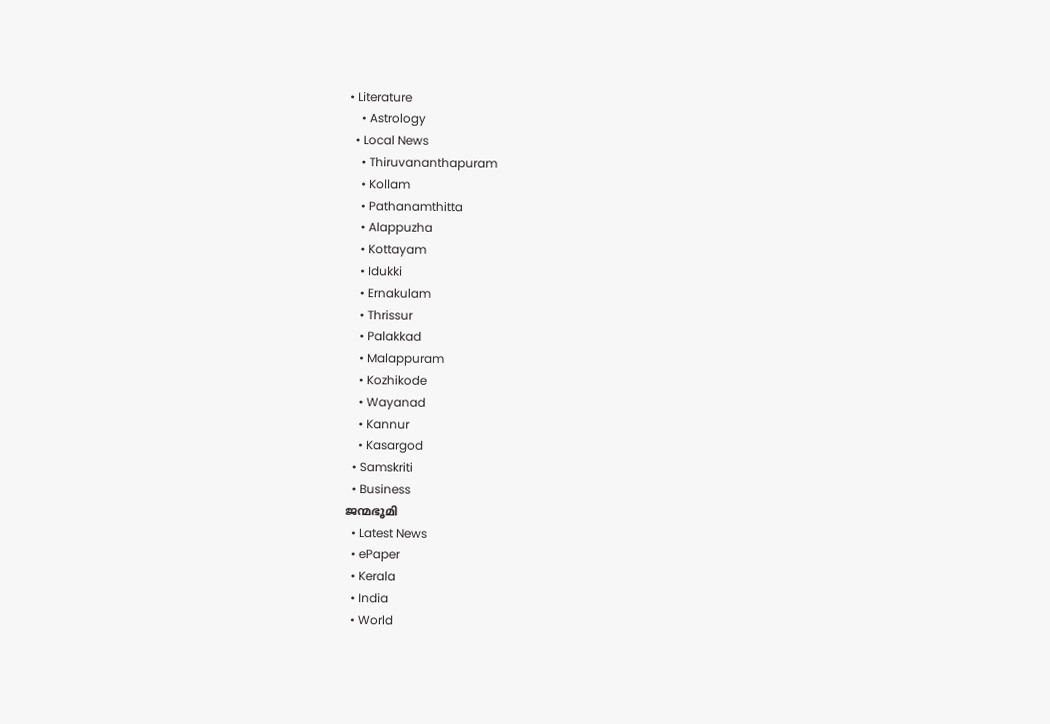• Literature
    • Astrology
  • Local News
    • Thiruvananthapuram
    • Kollam
    • Pathanamthitta
    • Alappuzha
    • Kottayam
    • Idukki
    • Ernakulam
    • Thrissur
    • Palakkad
    • Malappuram
    • Kozhikode
    • Wayanad
    • Kannur
    • Kasargod
  • Samskriti
  • Business
ജന്മഭൂമി
  • Latest News
  • ePaper
  • Kerala
  • India
  • World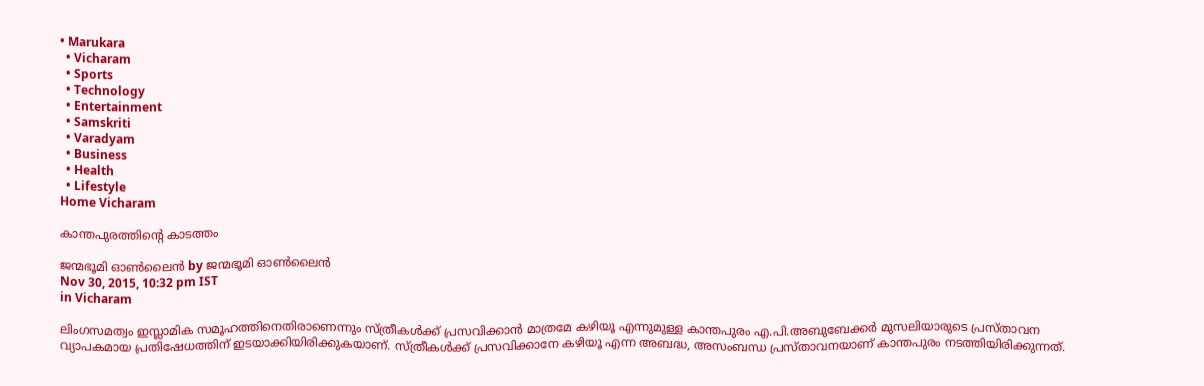• Marukara
  • Vicharam
  • Sports
  • Technology
  • Entertainment
  • Samskriti
  • Varadyam
  • Business
  • Health
  • Lifestyle
Home Vicharam

കാന്തപുരത്തിന്റെ കാടത്തം

ജന്മഭൂമി ഓണ്‍ലൈന്‍ by ജന്മഭൂമി ഓണ്‍ലൈന്‍
Nov 30, 2015, 10:32 pm IST
in Vicharam

ലിംഗസമത്വം ഇസ്ലാമിക സമൂഹത്തിനെതിരാണെന്നും സ്ത്രീകള്‍ക്ക് പ്രസവിക്കാന്‍ മാത്രമേ കഴിയൂ എന്നുമുള്ള കാന്തപുരം എ.പി.അബുബേക്കര്‍ മുസലിയാരുടെ പ്രസ്താവന വ്യാപകമായ പ്രതിഷേധത്തിന് ഇടയാക്കിയിരിക്കുകയാണ്. സ്ത്രീകള്‍ക്ക് പ്രസവിക്കാനേ കഴിയൂ എന്ന അബദ്ധ, അസംബന്ധ പ്രസ്താവനയാണ് കാന്തപുരം നടത്തിയിരിക്കുന്നത്.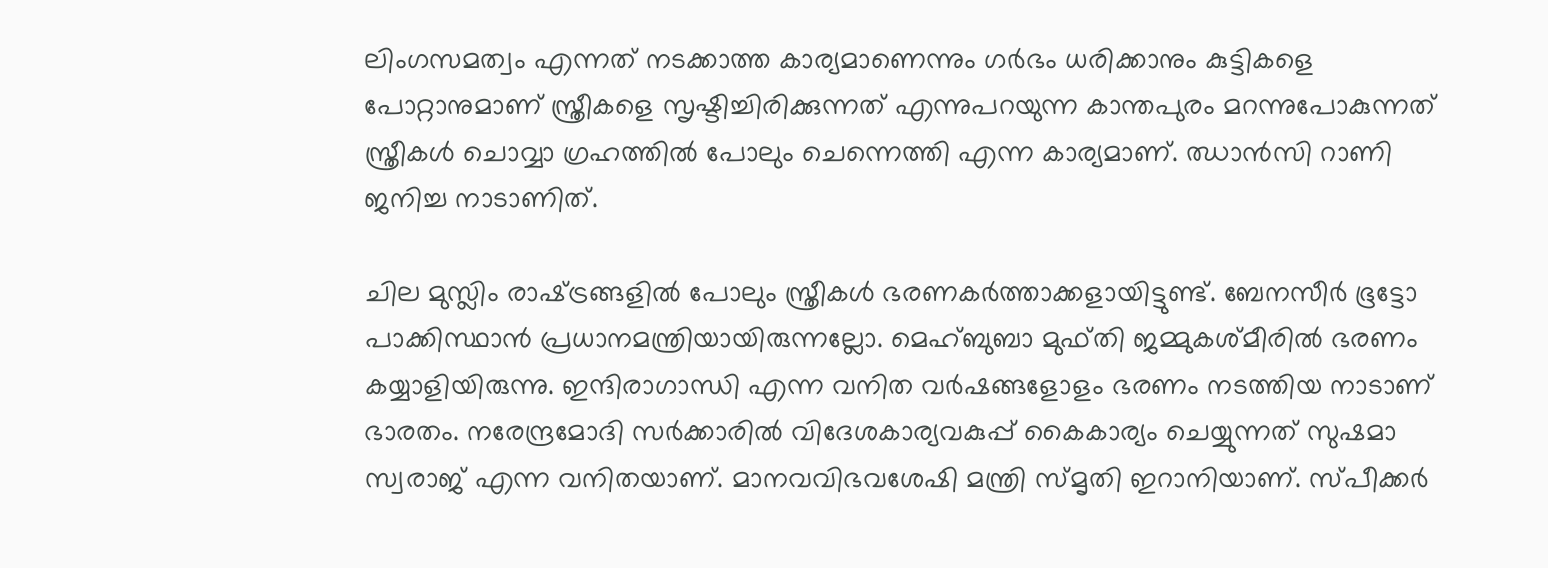ലിംഗസമത്വം എന്നത് നടക്കാത്ത കാര്യമാണെന്നും ഗര്‍ഭം ധരിക്കാനും കുട്ടികളെ പോറ്റാനുമാണ് സ്ത്രീകളെ സൃഷ്ടിച്ചിരിക്കുന്നത് എന്നുപറയുന്ന കാന്തപുരം മറന്നുപോകുന്നത് സ്ത്രീകള്‍ ചൊവ്വാ ഗ്രഹത്തില്‍ പോലും ചെന്നെത്തി എന്ന കാര്യമാണ്. ഝാന്‍സി റാണി ജനിച്ച നാടാണിത്.

ചില മുസ്ലിം രാഷ്‌ട്രങ്ങളില്‍ പോലും സ്ത്രീകള്‍ ഭരണകര്‍ത്താക്കളായിട്ടുണ്ട്. ബേനസീര്‍ ഭൂട്ടോ പാക്കിസ്ഥാന്‍ പ്രധാനമന്ത്രിയായിരുന്നല്ലോ. മെഹ്ബുബാ മുഫ്തി ജമ്മുകശ്മീരില്‍ ഭരണം കയ്യാളിയിരുന്നു. ഇന്ദിരാഗാന്ധി എന്ന വനിത വര്‍ഷങ്ങളോളം ഭരണം നടത്തിയ നാടാണ് ഭാരതം. നരേന്ദ്രമോദി സര്‍ക്കാരില്‍ വിദേശകാര്യവകുപ്പ് കൈകാര്യം ചെയ്യുന്നത് സുഷമാ സ്വരാജ് എന്ന വനിതയാണ്. മാനവവിഭവശേഷി മന്ത്രി സ്മൃതി ഇറാനിയാണ്. സ്പീക്കര്‍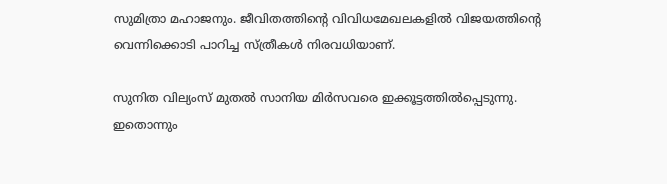സുമിത്രാ മഹാജനും. ജീവിതത്തിന്റെ വിവിധമേഖലകളില്‍ വിജയത്തിന്റെ വെന്നിക്കൊടി പാറിച്ച സ്ത്രീകള്‍ നിരവധിയാണ്.

സുനിത വില്യംസ് മുതല്‍ സാനിയ മിര്‍സവരെ ഇക്കൂട്ടത്തില്‍പ്പെടുന്നു. ഇതൊന്നും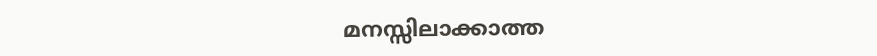മനസ്സിലാക്കാത്ത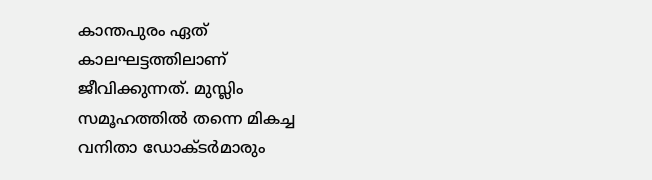കാന്തപുരം ഏത് കാലഘട്ടത്തിലാണ് ജീവിക്കുന്നത്. മുസ്ലിം സമൂഹത്തില്‍ തന്നെ മികച്ച വനിതാ ഡോക്ടര്‍മാരും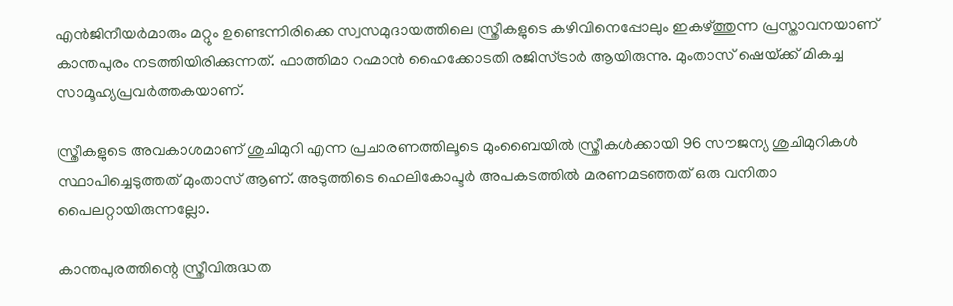എന്‍ജിനീയര്‍മാരും മറ്റും ഉണ്ടെന്നിരിക്കെ സ്വസമുദായത്തിലെ സ്ത്രീകളുടെ കഴിവിനെപ്പോലും ഇകഴ്‌ത്തുന്ന പ്രസ്താവനയാണ് കാന്തപുരം നടത്തിയിരിക്കുന്നത്. ഫാത്തിമാ റഹ്മാന്‍ ഹൈക്കോടതി രജിസ്ട്രാര്‍ ആയിരുന്നു. മുംതാസ് ഷെയ്‌ക്ക് മികച്ച സാമൂഹ്യപ്രവര്‍ത്തകയാണ്.

സ്ത്രീകളുടെ അവകാശമാണ് ശുചിമുറി എന്ന പ്രചാരണത്തിലൂടെ മുംബൈയില്‍ സ്ത്രീകള്‍ക്കായി 96 സൗജന്യ ശുചിമുറികള്‍ സ്ഥാപിച്ചെടുത്തത് മുംതാസ് ആണ്. അടുത്തിടെ ഹെലികോപ്ടര്‍ അപകടത്തില്‍ മരണമടഞ്ഞത് ഒരു വനിതാ പൈലറ്റായിരുന്നല്ലോ.

കാന്തപുരത്തിന്റെ സ്ത്രീവിരുദ്ധത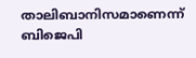താലിബാനിസമാണെന്ന് ബിജെപി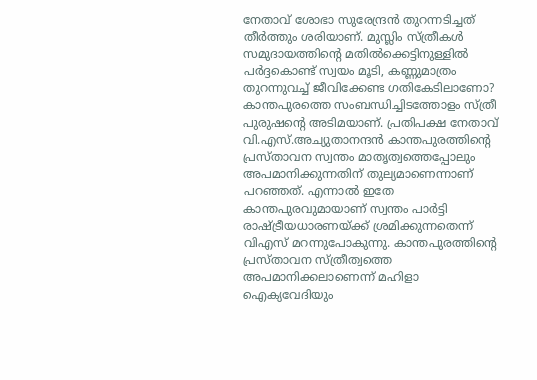നേതാവ് ശോഭാ സുരേന്ദ്രന്‍ തുറന്നടിച്ചത് തീര്‍ത്തും ശരിയാണ്. മുസ്ലിം സ്ത്രീകള്‍ സമുദായത്തിന്റെ മതില്‍ക്കെട്ടിനുള്ളില്‍ പര്‍ദ്ദകൊണ്ട് സ്വയം മൂടി, കണ്ണുമാത്രം തുറന്നുവച്ച് ജീവിക്കേണ്ട ഗതികേടിലാണോ? കാന്തപുരത്തെ സംബന്ധിച്ചിടത്തോളം സ്ത്രീ പുരുഷന്റെ അടിമയാണ്. പ്രതിപക്ഷ നേതാവ് വി.എസ്.അച്യുതാനന്ദന്‍ കാന്തപുരത്തിന്റെ പ്രസ്താവന സ്വന്തം മാതൃത്വത്തെപ്പോലും അപമാനിക്കുന്നതിന് തുല്യമാണെന്നാണ് പറഞ്ഞത്. എന്നാല്‍ ഇതേ കാന്തപുരവുമായാണ് സ്വന്തം പാര്‍ട്ടി രാഷ്‌ട്രീയധാരണയ്‌ക്ക് ശ്രമിക്കുന്നതെന്ന് വിഎസ് മറന്നുപോകുന്നു. കാന്തപുരത്തിന്റെ പ്രസ്താവന സ്ത്രീത്വത്തെ അപമാനിക്കലാണെന്ന് മഹിളാ ഐക്യവേദിയും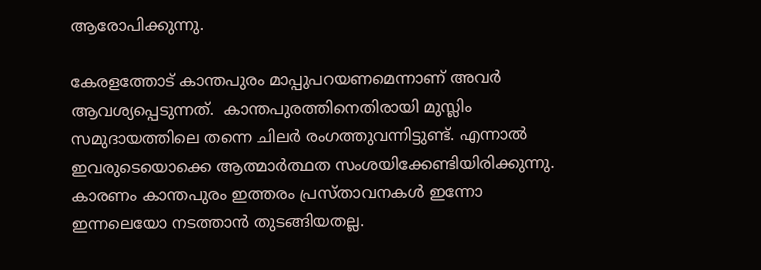ആരോപിക്കുന്നു.

കേരളത്തോട് കാന്തപുരം മാപ്പുപറയണമെന്നാണ് അവര്‍ ആവശ്യപ്പെടുന്നത്.  കാന്തപുരത്തിനെതിരായി മുസ്ലിം സമുദായത്തിലെ തന്നെ ചിലര്‍ രംഗത്തുവന്നിട്ടുണ്ട്. എന്നാല്‍ ഇവരുടെയൊക്കെ ആത്മാര്‍ത്ഥത സംശയിക്കേണ്ടിയിരിക്കുന്നു. കാരണം കാന്തപുരം ഇത്തരം പ്രസ്താവനകള്‍ ഇന്നോ ഇന്നലെയോ നടത്താന്‍ തുടങ്ങിയതല്ല.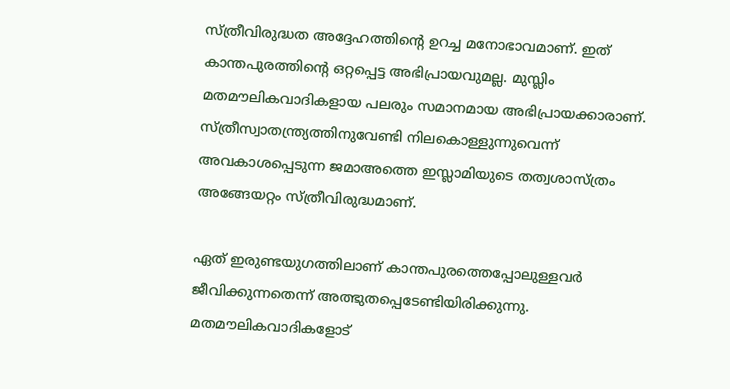സ്ത്രീവിരുദ്ധത അദ്ദേഹത്തിന്റെ ഉറച്ച മനോഭാവമാണ്. ഇത് കാന്തപുരത്തിന്റെ ഒറ്റപ്പെട്ട അഭിപ്രായവുമല്ല. മുസ്ലിം മതമൗലികവാദികളായ പലരും സമാനമായ അഭിപ്രായക്കാരാണ്. സ്ത്രീസ്വാതന്ത്ര്യത്തിനുവേണ്ടി നിലകൊള്ളുന്നുവെന്ന് അവകാശപ്പെടുന്ന ജമാഅത്തെ ഇസ്ലാമിയുടെ തത്വശാസ്ത്രം അങ്ങേയറ്റം സ്ത്രീവിരുദ്ധമാണ്.

ഏത് ഇരുണ്ടയുഗത്തിലാണ് കാന്തപുരത്തെപ്പോലുള്ളവര്‍ ജീവിക്കുന്നതെന്ന് അത്ഭുതപ്പെടേണ്ടിയിരിക്കുന്നു. മതമൗലികവാദികളോട്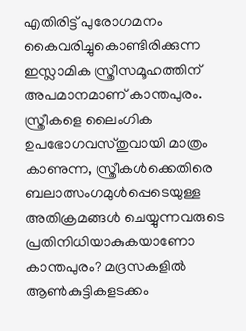എതിരിട്ട് പുരോഗമനം കൈവരിച്ചുകൊണ്ടിരിക്കുന്ന ഇസ്ലാമിക സ്ത്രീസമൂഹത്തിന് അപമാനമാണ് കാന്തപുരം. സ്ത്രീകളെ ലൈംഗിക ഉപഭോഗവസ്തുവായി മാത്രം കാണുന്ന, സ്ത്രീകള്‍ക്കെതിരെ ബലാത്സംഗമുള്‍പ്പെടെയുള്ള അതിക്രമങ്ങള്‍ ചെയ്യുന്നവരുടെ പ്രതിനിധിയാകുകയാണോ കാന്തപുരം? മദ്രസകളില്‍ ആണ്‍കുട്ടികളടക്കം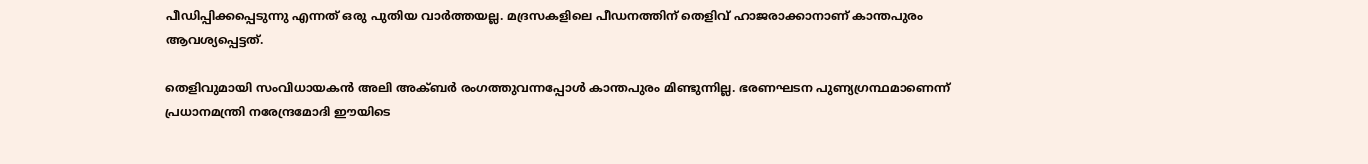പീഡിപ്പിക്കപ്പെടുന്നു എന്നത് ഒരു പുതിയ വാര്‍ത്തയല്ല. മദ്രസകളിലെ പീഡനത്തിന് തെളിവ് ഹാജരാക്കാനാണ് കാന്തപുരം ആവശ്യപ്പെട്ടത്.

തെളിവുമായി സംവിധായകന്‍ അലി അക്ബര്‍ രംഗത്തുവന്നപ്പോള്‍ കാന്തപുരം മിണ്ടുന്നില്ല. ഭരണഘടന പുണ്യഗ്രന്ഥമാണെന്ന് പ്രധാനമന്ത്രി നരേന്ദ്രമോദി ഈയിടെ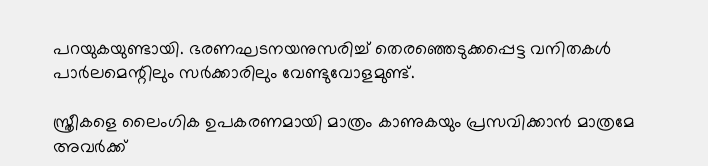പറയുകയുണ്ടായി. ഭരണഘടനയനുസരിച്ച് തെരഞ്ഞെടുക്കപ്പെട്ട വനിതകള്‍ പാര്‍ലമെന്റിലും സര്‍ക്കാരിലും വേണ്ടുവോളമുണ്ട്.

സ്ത്രീകളെ ലൈംഗിക ഉപകരണമായി മാത്രം കാണുകയും പ്രസവിക്കാന്‍ മാത്രമേ അവര്‍ക്ക്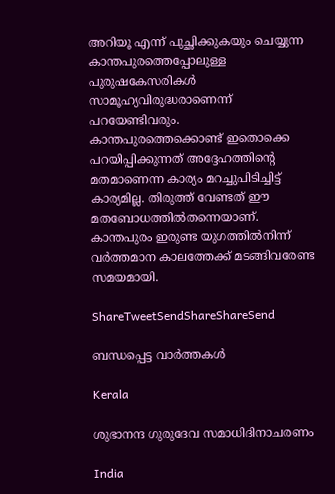അറിയൂ എന്ന് പുച്ഛിക്കുകയും ചെയ്യുന്ന കാന്തപുരത്തെപ്പോലുള്ള പുരുഷകേസരികള്‍ സാമൂഹ്യവിരുദ്ധരാണെന്ന് പറയേണ്ടിവരും. കാന്തപുരത്തെക്കൊണ്ട് ഇതൊക്കെ പറയിപ്പിക്കുന്നത് അദ്ദേഹത്തിന്റെ മതമാണെന്ന കാര്യം മറച്ചുപിടിച്ചിട്ട് കാര്യമില്ല. തിരുത്ത് വേണ്ടത് ഈ മതബോധത്തില്‍തന്നെയാണ്. കാന്തപുരം ഇരുണ്ട യുഗത്തില്‍നിന്ന് വര്‍ത്തമാന കാലത്തേക്ക് മടങ്ങിവരേണ്ട സമയമായി.

ShareTweetSendShareShareSend

ബന്ധപ്പെട്ട വാര്‍ത്തകള്‍

Kerala

ശുഭാനന്ദ ഗുരുദേവ സമാധിദിനാചരണം

India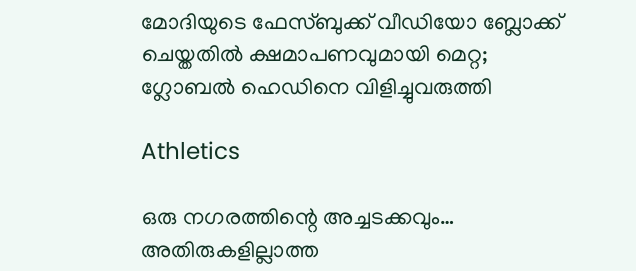മോദിയുടെ ഫേസ്ബുക്ക് വീഡിയോ ബ്ലോക്ക് ചെയ്തതിൽ ക്ഷമാപണവുമായി മെറ്റ; ഗ്ലോബൽ ഹെഡിനെ വിളിച്ചുവരുത്തി

Athletics

ഒരു നഗരത്തിന്റെ അച്ചടക്കവും… അതിരുകളില്ലാത്ത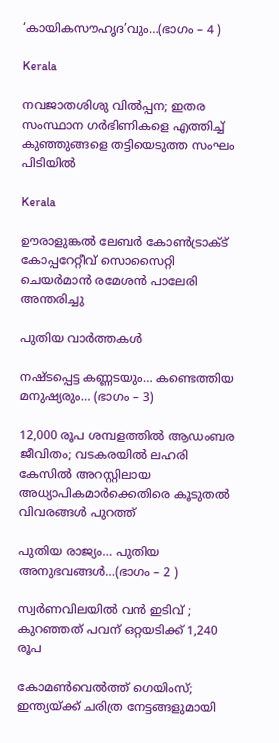‘കായികസൗഹൃദ’വും…(ഭാഗം – 4 )

Kerala

നവജാതശിശു വില്‍പ്പന; ഇതര സംസ്ഥാന ഗര്‍ഭിണികളെ എത്തിച്ച് കുഞ്ഞുങ്ങളെ തട്ടിയെടുത്ത സംഘം പിടിയില്‍

Kerala

ഊരാളുങ്കൽ ലേബർ കോൺട്രാക്ട് കോപ്പറേറ്റീവ് സൊസൈറ്റി ചെയർമാൻ രമേശൻ പാലേരി അന്തരിച്ചു

പുതിയ വാര്‍ത്തകള്‍

നഷ്ടപ്പെട്ട കണ്ണടയും… കണ്ടെത്തിയ മനുഷ്യരും… (ഭാഗം – 3)

12,000 രൂപ ശമ്പളത്തിൽ ആഡംബര ജീവിതം; വടകരയിൽ ലഹരി കേസിൽ അറസ്റ്റിലായ അധ്യാപികമാർക്കെതിരെ കൂടുതൽ വിവരങ്ങൾ പുറത്ത്

പുതിയ രാജ്യം… പുതിയ അനുഭവങ്ങൾ…(ഭാഗം – 2 )

സ്വർണവിലയില്‍ വൻ ഇടിവ് ; കുറഞ്ഞത് പവന് ഒറ്റയടിക്ക് 1,240 രൂപ

കോമൺവെൽത്ത് ഗെയിംസ്; ഇന്ത്യയ്‌ക്ക് ചരിത്ര നേട്ടങ്ങളുമായി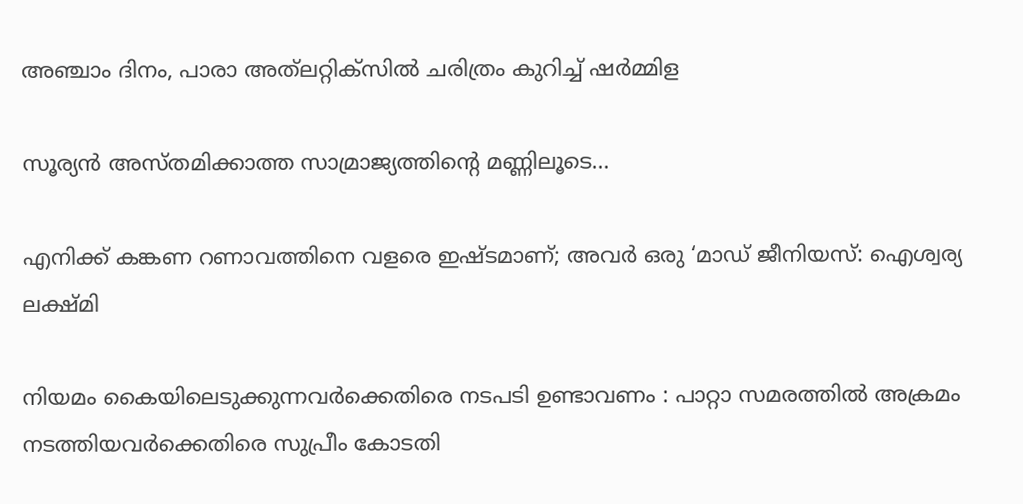അഞ്ചാം ദിനം, പാരാ അത്‌ലറ്റിക്‌സിൽ ചരിത്രം കുറിച്ച് ഷർമ്മിള

സൂര്യൻ അസ്തമിക്കാത്ത സാമ്രാജ്യത്തിന്റെ മണ്ണിലൂടെ…

എനിക്ക് കങ്കണ റണാവത്തിനെ വളരെ ഇഷ്ടമാണ്; അവർ ഒരു ‘മാഡ് ജീനിയസ്: ഐശ്വര്യ ലക്ഷ്മി

നിയമം കൈയിലെടുക്കുന്നവർക്കെതിരെ നടപടി ഉണ്ടാവണം : പാറ്റാ സമരത്തിൽ അക്രമം നടത്തിയവർക്കെതിരെ സുപ്രീം കോടതി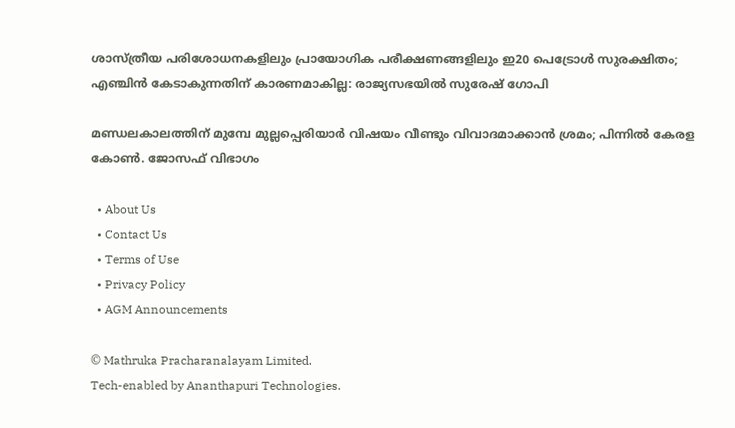ശാസ്ത്രീയ പരിശോധനകളിലും പ്രായോഗിക പരീക്ഷണങ്ങളിലും ഇ20 പെട്രോൾ സുരക്ഷിതം; എഞ്ചിൻ കേടാകുന്നതിന് കാരണമാകില്ല: രാജ്യസഭയിൽ സുരേഷ് ഗോപി

മണ്ഡലകാലത്തിന് മുമ്പേ മുല്ലപ്പെരിയാര്‍ വിഷയം വീണ്ടും വിവാദമാക്കാന്‍ ശ്രമം; പിന്നില്‍ കേരള കോണ്‍. ജോസഫ് വിഭാഗം

  • About Us
  • Contact Us
  • Terms of Use
  • Privacy Policy
  • AGM Announcements

© Mathruka Pracharanalayam Limited.
Tech-enabled by Ananthapuri Technologies.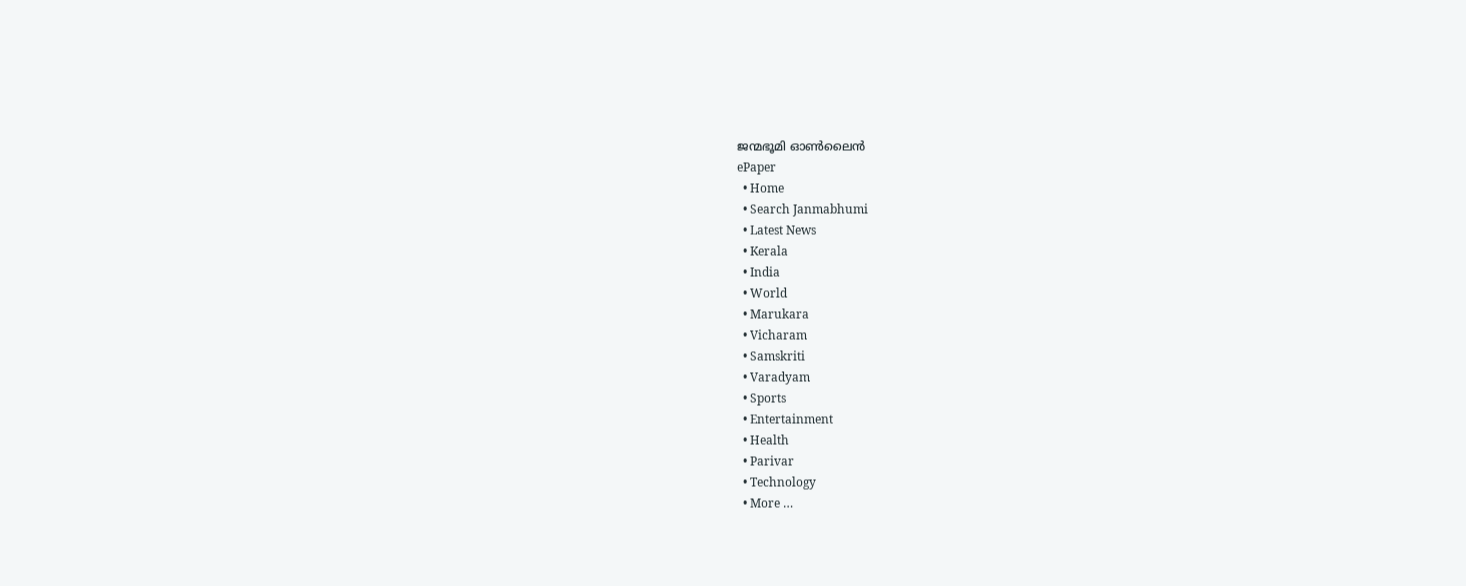ജന്മഭൂമി ഓണ്‍ലൈന്‍
ePaper
  • Home
  • Search Janmabhumi
  • Latest News
  • Kerala
  • India
  • World
  • Marukara
  • Vicharam
  • Samskriti
  • Varadyam
  • Sports
  • Entertainment
  • Health
  • Parivar
  • Technology
  • More …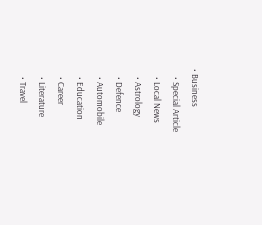• Business
    • Special Article
    • Local News
    • Astrology
    • Defence
    • Automobile
    • Education
    • Career
    • Literature
    • Travel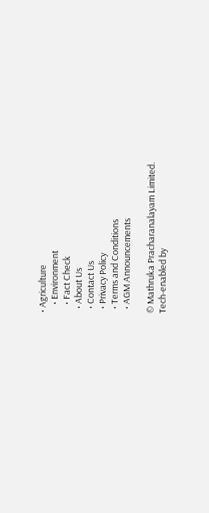• Agriculture
    • Environment
    • Fact Check
  • About Us
  • Contact Us
  • Privacy Policy
  • Terms and Conditions
  • AGM Announcements

© Mathruka Pracharanalayam Limited.
Tech-enabled by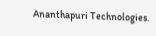Ananthapuri Technologies.